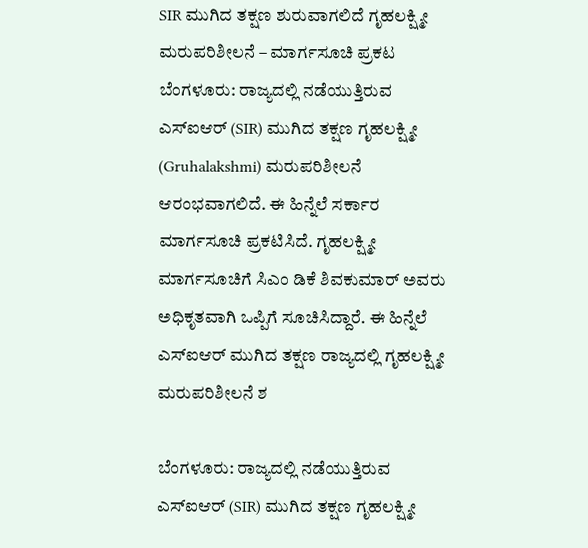SIR ಮುಗಿದ ತಕ್ಷಣ ಶುರುವಾಗಲಿದೆ ಗೃಹಲಕ್ಷ್ಮೀ ಮರುಪರಿಶೀಲನೆ – ಮಾರ್ಗಸೂಚಿ ಪ್ರಕಟ
ಬೆಂಗಳೂರು: ರಾಜ್ಯದಲ್ಲಿ ನಡೆಯುತ್ತಿರುವ ಎಸ್ಐಆರ್ (SIR) ಮುಗಿದ ತಕ್ಷಣ ಗೃಹಲಕ್ಷ್ಮೀ (Gruhalakshmi) ಮರುಪರಿಶೀಲನೆ ಆರಂಭವಾಗಲಿದೆ. ಈ ಹಿನ್ನೆಲೆ ಸರ್ಕಾರ ಮಾರ್ಗಸೂಚಿ ಪ್ರಕಟಿಸಿದೆ. ಗೃಹಲಕ್ಷ್ಮೀ ಮಾರ್ಗಸೂಚಿಗೆ ಸಿಎಂ ಡಿಕೆ ಶಿವಕುಮಾರ್ ಅವರು ಅಧಿಕೃತವಾಗಿ ಒಪ್ಪಿಗೆ ಸೂಚಿಸಿದ್ದಾರೆ. ಈ ಹಿನ್ನೆಲೆ ಎಸ್ಐಆರ್ ಮುಗಿದ ತಕ್ಷಣ ರಾಜ್ಯದಲ್ಲಿ ಗೃಹಲಕ್ಷ್ಮೀ ಮರುಪರಿಶೀಲನೆ ಶ

ಬೆಂಗಳೂರು: ರಾಜ್ಯದಲ್ಲಿ ನಡೆಯುತ್ತಿರುವ ಎಸ್ಐಆರ್ (SIR) ಮುಗಿದ ತಕ್ಷಣ ಗೃಹಲಕ್ಷ್ಮೀ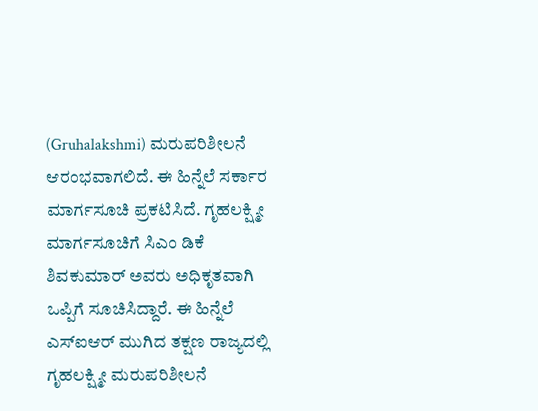(Gruhalakshmi) ಮರುಪರಿಶೀಲನೆ ಆರಂಭವಾಗಲಿದೆ. ಈ ಹಿನ್ನೆಲೆ ಸರ್ಕಾರ ಮಾರ್ಗಸೂಚಿ ಪ್ರಕಟಿಸಿದೆ. ಗೃಹಲಕ್ಷ್ಮೀ ಮಾರ್ಗಸೂಚಿಗೆ ಸಿಎಂ ಡಿಕೆ ಶಿವಕುಮಾರ್ ಅವರು ಅಧಿಕೃತವಾಗಿ ಒಪ್ಪಿಗೆ ಸೂಚಿಸಿದ್ದಾರೆ. ಈ ಹಿನ್ನೆಲೆ ಎಸ್ಐಆರ್ ಮುಗಿದ ತಕ್ಷಣ ರಾಜ್ಯದಲ್ಲಿ ಗೃಹಲಕ್ಷ್ಮೀ ಮರುಪರಿಶೀಲನೆ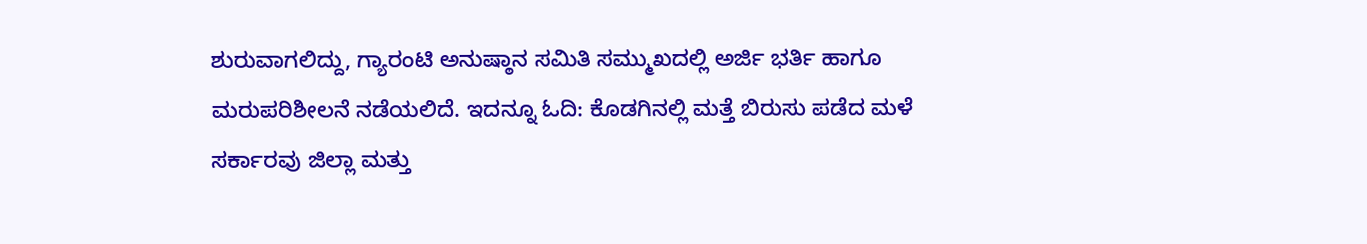ಶುರುವಾಗಲಿದ್ದು, ಗ್ಯಾರಂಟಿ ಅನುಷ್ಠಾನ ಸಮಿತಿ ಸಮ್ಮುಖದಲ್ಲಿ ಅರ್ಜಿ ಭರ್ತಿ ಹಾಗೂ ಮರುಪರಿಶೀಲನೆ ನಡೆಯಲಿದೆ. ಇದನ್ನೂ ಓದಿ: ಕೊಡಗಿನಲ್ಲಿ ಮತ್ತೆ ಬಿರುಸು ಪಡೆದ ಮಳೆ ಸರ್ಕಾರವು ಜಿಲ್ಲಾ ಮತ್ತು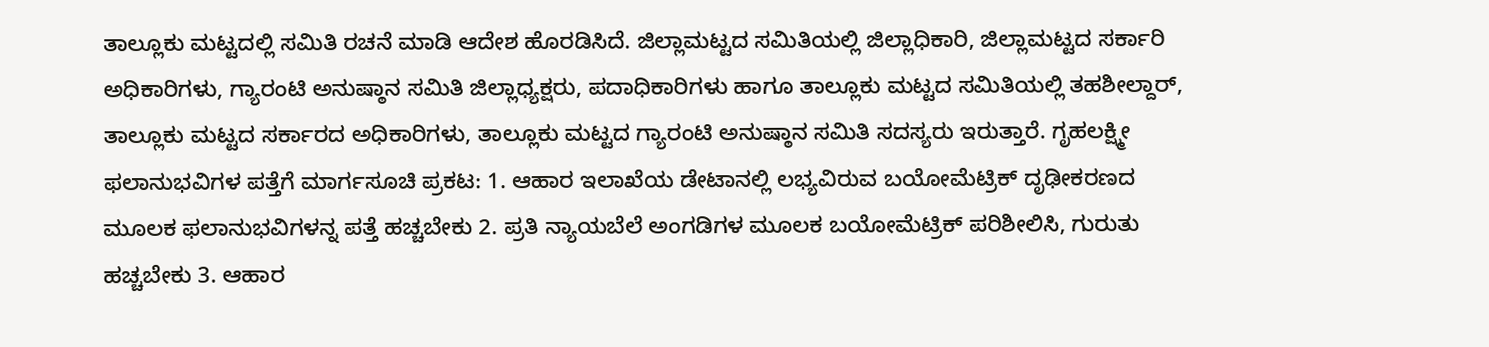ತಾಲ್ಲೂಕು ಮಟ್ಟದಲ್ಲಿ ಸಮಿತಿ ರಚನೆ ಮಾಡಿ ಆದೇಶ ಹೊರಡಿಸಿದೆ. ಜಿಲ್ಲಾಮಟ್ಟದ ಸಮಿತಿಯಲ್ಲಿ ಜಿಲ್ಲಾಧಿಕಾರಿ, ಜಿಲ್ಲಾಮಟ್ಟದ ಸರ್ಕಾರಿ ಅಧಿಕಾರಿಗಳು, ಗ್ಯಾರಂಟಿ ಅನುಷ್ಠಾನ ಸಮಿತಿ ಜಿಲ್ಲಾಧ್ಯಕ್ಷರು, ಪದಾಧಿಕಾರಿಗಳು ಹಾಗೂ ತಾಲ್ಲೂಕು ಮಟ್ಟದ ಸಮಿತಿಯಲ್ಲಿ ತಹಶೀಲ್ದಾರ್, ತಾಲ್ಲೂಕು ಮಟ್ಟದ ಸರ್ಕಾರದ ಅಧಿಕಾರಿಗಳು, ತಾಲ್ಲೂಕು ಮಟ್ಟದ ಗ್ಯಾರಂಟಿ ಅನುಷ್ಠಾನ ಸಮಿತಿ ಸದಸ್ಯರು ಇರುತ್ತಾರೆ. ಗೃಹಲಕ್ಷ್ಮೀ ಫಲಾನುಭವಿಗಳ ಪತ್ತೆಗೆ ಮಾರ್ಗಸೂಚಿ ಪ್ರಕಟ: 1. ಆಹಾರ ಇಲಾಖೆಯ ಡೇಟಾನಲ್ಲಿ ಲಭ್ಯವಿರುವ ಬಯೋಮೆಟ್ರಿಕ್ ದೃಢೀಕರಣದ ಮೂಲಕ ಫಲಾನುಭವಿಗಳನ್ನ ಪತ್ತೆ ಹಚ್ಚಬೇಕು 2. ಪ್ರತಿ ನ್ಯಾಯಬೆಲೆ ಅಂಗಡಿಗಳ ಮೂಲಕ ಬಯೋಮೆಟ್ರಿಕ್ ಪರಿಶೀಲಿಸಿ, ಗುರುತು ಹಚ್ಚಬೇಕು 3. ಆಹಾರ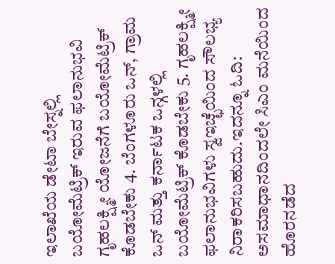ಇಲಾಖೆಯ ಡೇಟಾ ಬೇಸ್ನಲ್ಲಿ ಬಯೋಮೆಟ್ರಿಕ್ ಇರುವ ಫಲಾನುಭವಿ ಗೃಹಲಕ್ಷ್ಮೀ ಯೋಜನೆಗೆ ಬಯೋಮೆಟ್ರಿಕ್ ಕೊಡಬೇಕು 4. ಬೆಂಗಳೂರು ಒನ್, ಗ್ರಾಮ ಒನ್ ಮತ್ತು ಕರ್ನಾಟಕ ಒನ್ಗಳಲ್ಲಿ ಬಯೋಮೆಟ್ರಿಕ್ ಕೊಡಬೇಕು 5. ಗೃಹಲಕ್ಷ್ಮೀ ಫಲಾನುಭವಿಗಳು ಸ್ವಇಚ್ಛೆಯಿಂದ ಸೌಲಭ್ಯ ನಿರಾಕರಿಸಬಹುದು.ಇದನ್ನೂ ಓದಿ: ಅಸಮಾಧಾನದಿಂದಲೇ ಸಿಎಂ ಮನೆಯಿಂದ ಹೊರನಡೆದ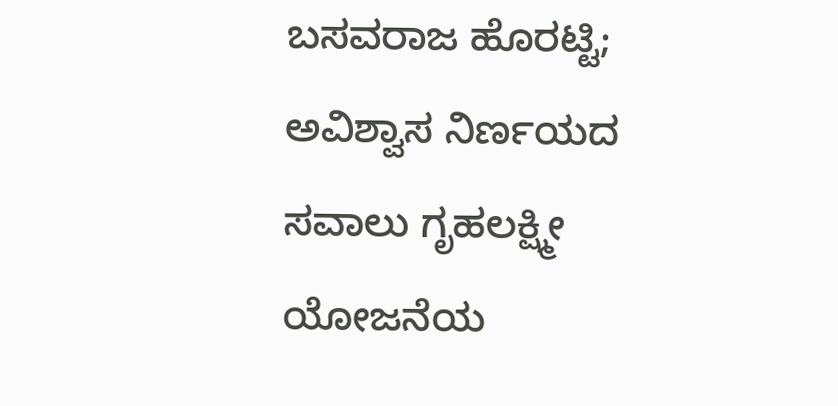ಬಸವರಾಜ ಹೊರಟ್ಟಿ; ಅವಿಶ್ವಾಸ ನಿರ್ಣಯದ ಸವಾಲು ಗೃಹಲಕ್ಷ್ಮೀ ಯೋಜನೆಯ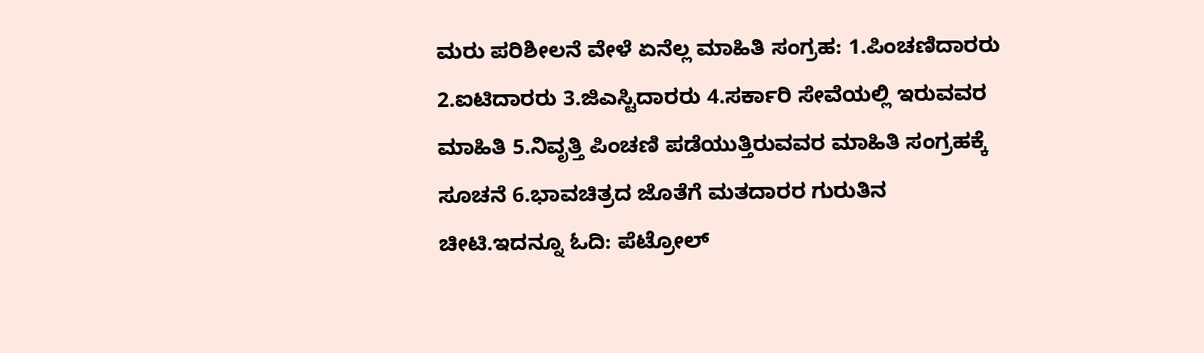ಮರು ಪರಿಶೀಲನೆ ವೇಳೆ ಏನೆಲ್ಲ ಮಾಹಿತಿ ಸಂಗ್ರಹ: 1.ಪಿಂಚಣಿದಾರರು 2.ಐಟಿದಾರರು 3.ಜಿಎಸ್ಟಿದಾರರು 4.ಸರ್ಕಾರಿ ಸೇವೆಯಲ್ಲಿ ಇರುವವರ ಮಾಹಿತಿ 5.ನಿವೃತ್ತಿ ಪಿಂಚಣಿ ಪಡೆಯುತ್ತಿರುವವರ ಮಾಹಿತಿ ಸಂಗ್ರಹಕ್ಕೆ ಸೂಚನೆ 6.ಭಾವಚಿತ್ರದ ಜೊತೆಗೆ ಮತದಾರರ ಗುರುತಿನ ಚೀಟಿ.ಇದನ್ನೂ ಓದಿ: ಪೆಟ್ರೋಲ್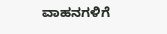ವಾಹನಗಳಿಗೆ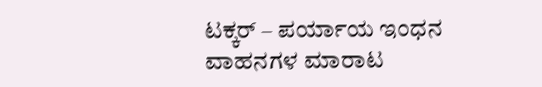ಟಕ್ಕರ್ – ಪರ್ಯಾಯ ಇಂಧನ ವಾಹನಗಳ ಮಾರಾಟ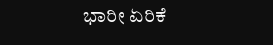ಭಾರೀ ಏರಿಕೆ